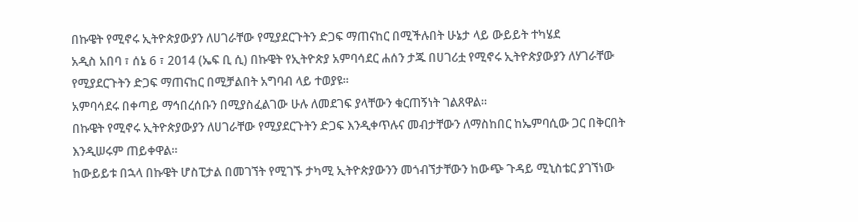በኩዌት የሚኖሩ ኢትዮጵያውያን ለሀገራቸው የሚያደርጉትን ድጋፍ ማጠናከር በሚችሉበት ሁኔታ ላይ ውይይት ተካሄደ
አዲስ አበባ ፣ ሰኔ 6 ፣ 2014 (ኤፍ ቢ ሲ) በኩዌት የኢትዮጵያ አምባሳደር ሐሰን ታጁ በሀገሪቷ የሚኖሩ ኢትዮጵያውያን ለሃገራቸው የሚያደርጉትን ድጋፍ ማጠናከር በሚቻልበት አግባብ ላይ ተወያዩ፡፡
አምባሳደሩ በቀጣይ ማኅበረሰቡን በሚያስፈልገው ሁሉ ለመደገፍ ያላቸውን ቁርጠኝነት ገልጸዋል።
በኩዌት የሚኖሩ ኢትዮጵያውያን ለሀገራቸው የሚያደርጉትን ድጋፍ እንዲቀጥሉና መብታቸውን ለማስከበር ከኤምባሲው ጋር በቅርበት እንዲሠሩም ጠይቀዋል።
ከውይይቱ በኋላ በኩዌት ሆስፒታል በመገኘት የሚገኙ ታካሚ ኢትዮጵያውንን መጎብኘታቸውን ከውጭ ጉዳይ ሚኒስቴር ያገኘነው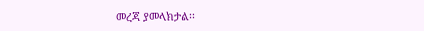መረጃ ያመላክታል፡፡